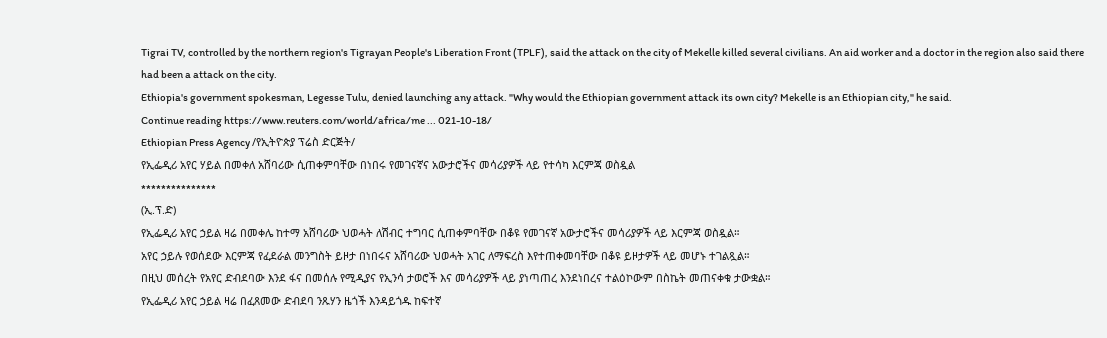Tigrai TV, controlled by the northern region's Tigrayan People's Liberation Front (TPLF), said the attack on the city of Mekelle killed several civilians. An aid worker and a doctor in the region also said there had been a attack on the city.
Ethiopia's government spokesman, Legesse Tulu, denied launching any attack. "Why would the Ethiopian government attack its own city? Mekelle is an Ethiopian city," he said.
Continue reading https://www.reuters.com/world/africa/me ... 021-10-18/
Ethiopian Press Agency /የኢትዮጵያ ፕሬስ ድርጅት/
የኢፌዲሪ አየር ሃይል በመቀለ አሸባሪው ሲጠቀምባቸው በነበሩ የመገናኛና አውታሮችና መሳሪያዎች ላይ የተሳካ እርምጃ ወስዷል
***************
(ኢ.ፕ.ድ)
የኢፌዲሪ አየር ኃይል ዛሬ በመቀሌ ከተማ አሸባሪው ህወሓት ለሽብር ተግባር ሲጠቀምባቸው በቆዩ የመገናኛ አውታሮችና መሳሪያዎች ላይ እርምጃ ወስዷል።
አየር ኃይሉ የወሰደው እርምጃ የፈደራል መንግስት ይዞታ በነበሩና አሸባሪው ህወሓት አገር ለማፍረስ እየተጠቀመባቸው በቆዩ ይዞታዎች ላይ መሆኑ ተገልጿል።
በዚህ መሰረት የአየር ድብደባው እንደ ፋና በመሰሉ የሚዲያና የኢንሳ ታወሮች እና መሳሪያዎች ላይ ያነጣጠረ እንደነበረና ተልዕኮውም በስኬት መጠናቀቁ ታውቋል።
የኢፌዲሪ አየር ኃይል ዛሬ በፈጸመው ድብደባ ንጹሃን ዜጎች እንዳይጎዱ ከፍተኛ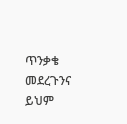ጥንቃቄ መደረጉንና ይህም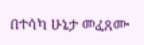በተሳካ ሁኔታ መፈጸሙ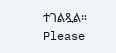ተገልጿል።
Please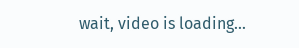wait, video is loading...